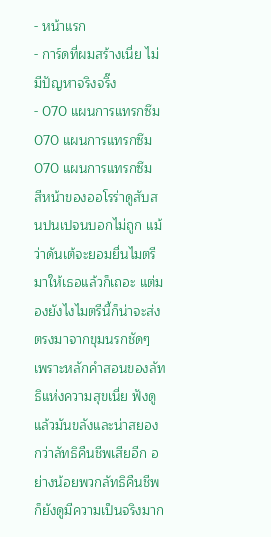- หน้าแรก
- การ์ดที่ผมสร้างเนี่ย ไม่มีปัญหาจริงจริ๊ง
- 070 แผนการแทรกซึม
070 แผนการแทรกซึม
070 แผนการแทรกซึม
สีหน้าของออโรร่าดูสับสนปนเปจนบอกไม่ถูก แม้ว่าดันเต้จะยอมยื่นไมตรีมาให้เธอแล้วก็เถอะ แต่มองยังไงไมตรีนี้ก็น่าจะส่งตรงมาจากขุมนรกชัดๆ เพราะหลักคำสอนของลัทธิแห่งความสุขเนี่ย ฟังดูแล้วมันขลังและน่าสยองกว่าลัทธิคืนชีพเสียอีก อย่างน้อยพวกลัทธิคืนชีพก็ยังดูมีความเป็นจริงมาก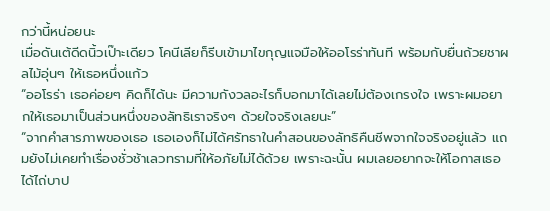กว่านี้หน่อยนะ
เมื่อดันเต้ดีดนิ้วเป๊าะเดียว โคนีเลียก็รีบเข้ามาไขกุญแจมือให้ออโรร่าทันที พร้อมกับยื่นถ้วยชาผลไม้อุ่นๆ ให้เธอหนึ่งแก้ว
“ออโรร่า เธอค่อยๆ คิดก็ได้นะ มีความกังวลอะไรก็บอกมาได้เลยไม่ต้องเกรงใจ เพราะผมอยากให้เธอมาเป็นส่วนหนึ่งของลัทธิเราจริงๆ ด้วยใจจริงเลยนะ”
“จากคำสารภาพของเธอ เธอเองก็ไม่ได้ศรัทธาในคำสอนของลัทธิคืนชีพจากใจจริงอยู่แล้ว แถมยังไม่เคยทำเรื่องชั่วช้าเลวทรามที่ให้อภัยไม่ได้ด้วย เพราะฉะนั้น ผมเลยอยากจะให้โอกาสเธอได้ไถ่บาป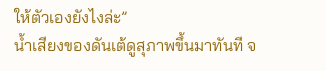ให้ตัวเองยังไงล่ะ”
น้ำเสียงของดันเต้ดูสุภาพขึ้นมาทันที จ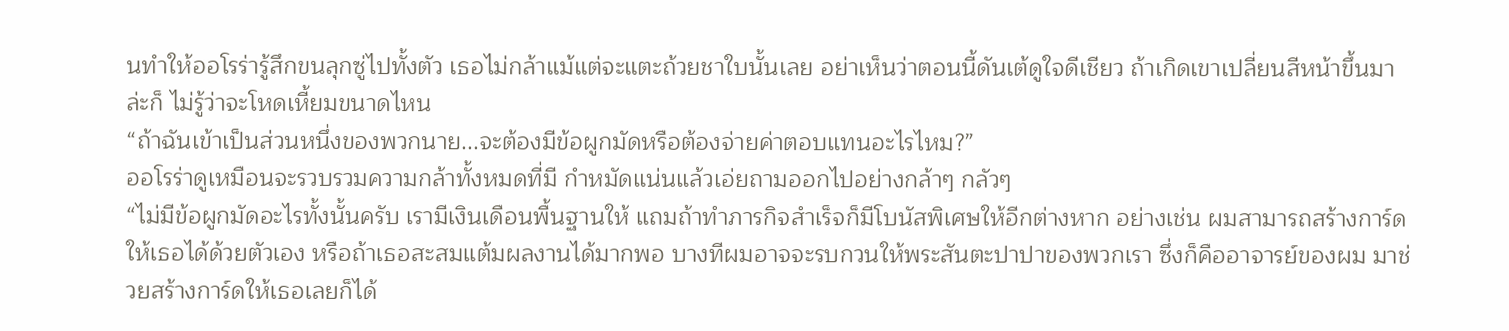นทำให้ออโรร่ารู้สึกขนลุกซู่ไปทั้งตัว เธอไม่กล้าแม้แต่จะแตะถ้วยชาใบนั้นเลย อย่าเห็นว่าตอนนี้ดันเต้ดูใจดีเชียว ถ้าเกิดเขาเปลี่ยนสีหน้าขึ้นมาล่ะก็ ไม่รู้ว่าจะโหดเหี้ยมขนาดไหน
“ถ้าฉันเข้าเป็นส่วนหนึ่งของพวกนาย...จะต้องมีข้อผูกมัดหรือต้องจ่ายค่าตอบแทนอะไรไหม?”
ออโรร่าดูเหมือนจะรวบรวมความกล้าทั้งหมดที่มี กำหมัดแน่นแล้วเอ่ยถามออกไปอย่างกล้าๆ กลัวๆ
“ไม่มีข้อผูกมัดอะไรทั้งนั้นครับ เรามีเงินเดือนพื้นฐานให้ แถมถ้าทำภารกิจสำเร็จก็มีโบนัสพิเศษให้อีกต่างหาก อย่างเช่น ผมสามารถสร้างการ์ดให้เธอได้ด้วยตัวเอง หรือถ้าเธอสะสมแต้มผลงานได้มากพอ บางทีผมอาจจะรบกวนให้พระสันตะปาปาของพวกเรา ซึ่งก็คืออาจารย์ของผม มาช่วยสร้างการ์ดให้เธอเลยก็ได้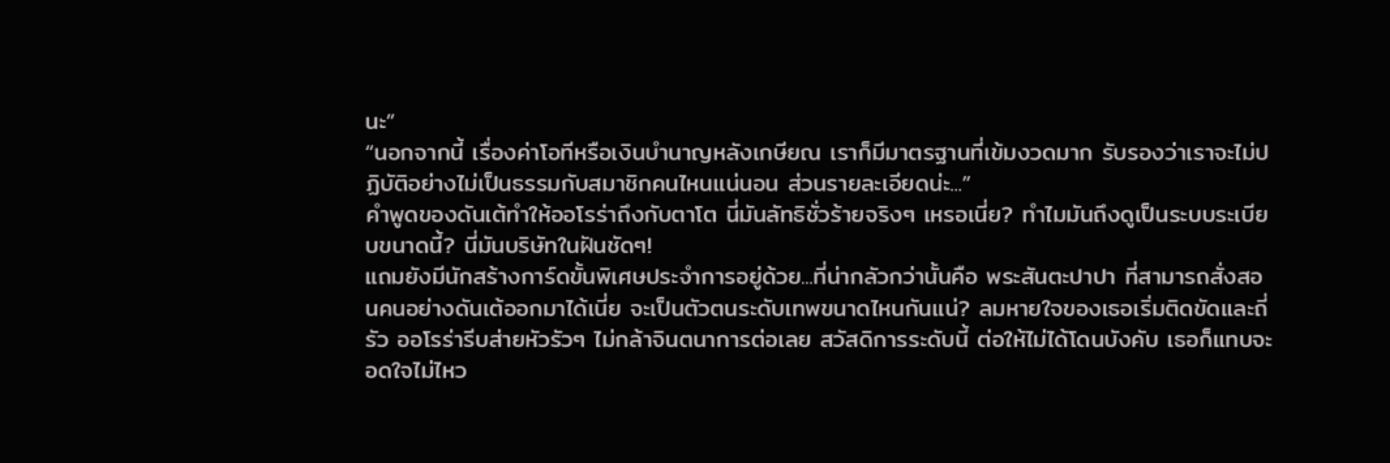นะ”
“นอกจากนี้ เรื่องค่าโอทีหรือเงินบำนาญหลังเกษียณ เราก็มีมาตรฐานที่เข้มงวดมาก รับรองว่าเราจะไม่ปฏิบัติอย่างไม่เป็นธรรมกับสมาชิกคนไหนแน่นอน ส่วนรายละเอียดน่ะ...”
คำพูดของดันเต้ทำให้ออโรร่าถึงกับตาโต นี่มันลัทธิชั่วร้ายจริงๆ เหรอเนี่ย? ทำไมมันถึงดูเป็นระบบระเบียบขนาดนี้? นี่มันบริษัทในฝันชัดๆ!
แถมยังมีนักสร้างการ์ดขั้นพิเศษประจำการอยู่ด้วย...ที่น่ากลัวกว่านั้นคือ พระสันตะปาปา ที่สามารถสั่งสอนคนอย่างดันเต้ออกมาได้เนี่ย จะเป็นตัวตนระดับเทพขนาดไหนกันแน่? ลมหายใจของเธอเริ่มติดขัดและถี่รัว ออโรร่ารีบส่ายหัวรัวๆ ไม่กล้าจินตนาการต่อเลย สวัสดิการระดับนี้ ต่อให้ไม่ได้โดนบังคับ เธอก็แทบจะอดใจไม่ไหว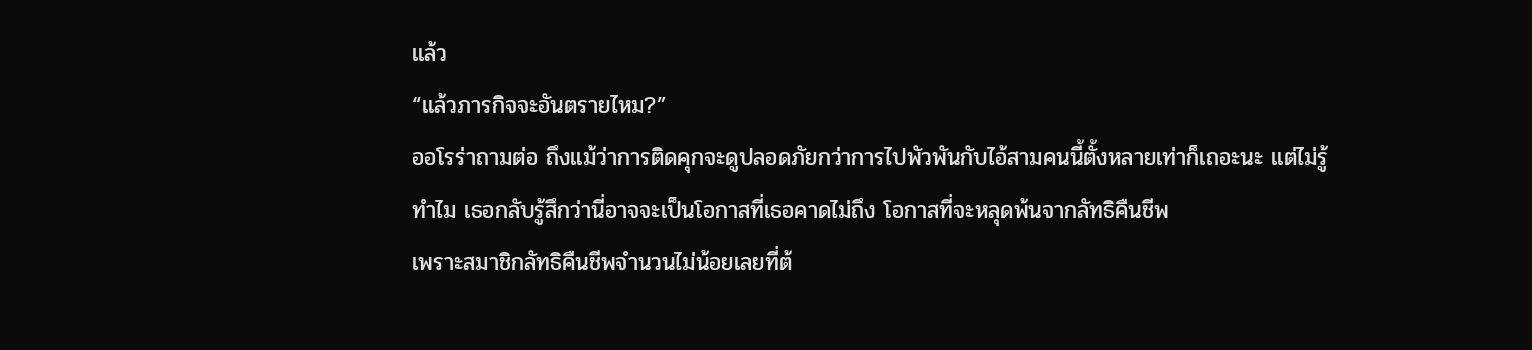แล้ว
“แล้วภารกิจจะอันตรายไหม?”
ออโรร่าถามต่อ ถึงแม้ว่าการติดคุกจะดูปลอดภัยกว่าการไปพัวพันกับไอ้สามคนนี้ตั้งหลายเท่าก็เถอะนะ แต่ไม่รู้ทำไม เธอกลับรู้สึกว่านี่อาจจะเป็นโอกาสที่เธอคาดไม่ถึง โอกาสที่จะหลุดพ้นจากลัทธิคืนชีพ
เพราะสมาชิกลัทธิคืนชีพจำนวนไม่น้อยเลยที่ต้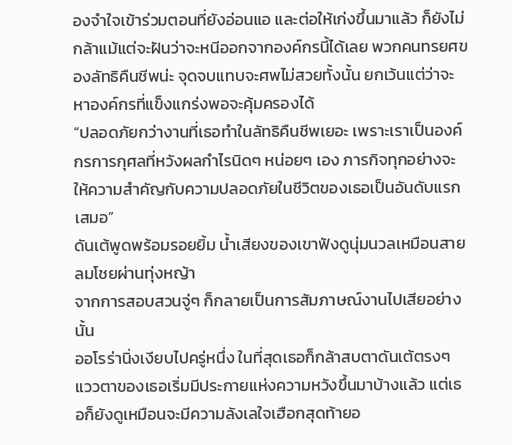องจำใจเข้าร่วมตอนที่ยังอ่อนแอ และต่อให้เก่งขึ้นมาแล้ว ก็ยังไม่กล้าแม้แต่จะฝันว่าจะหนีออกจากองค์กรนี้ได้เลย พวกคนทรยศของลัทธิคืนชีพน่ะ จุดจบแทบจะศพไม่สวยทั้งนั้น ยกเว้นแต่ว่าจะหาองค์กรที่แข็งแกร่งพอจะคุ้มครองได้
“ปลอดภัยกว่างานที่เธอทำในลัทธิคืนชีพเยอะ เพราะเราเป็นองค์กรการกุศลที่หวังผลกำไรนิดๆ หน่อยๆ เอง ภารกิจทุกอย่างจะให้ความสำคัญกับความปลอดภัยในชีวิตของเธอเป็นอันดับแรกเสมอ”
ดันเต้พูดพร้อมรอยยิ้ม น้ำเสียงของเขาฟังดูนุ่มนวลเหมือนสายลมโชยผ่านทุ่งหญ้า
จากการสอบสวนจู่ๆ ก็กลายเป็นการสัมภาษณ์งานไปเสียอย่างนั้น
ออโรร่านิ่งเงียบไปครู่หนึ่ง ในที่สุดเธอก็กล้าสบตาดันเต้ตรงๆ แววตาของเธอเริ่มมีประกายแห่งความหวังขึ้นมาบ้างแล้ว แต่เธอก็ยังดูเหมือนจะมีความลังเลใจเฮือกสุดท้ายอ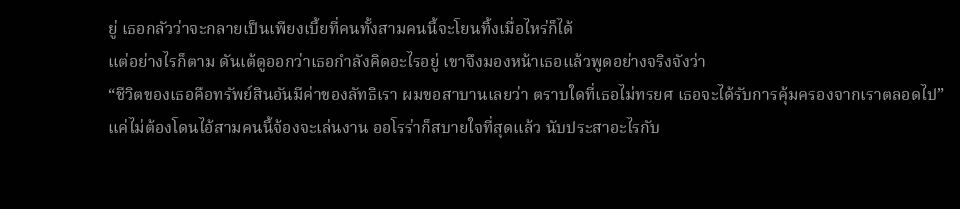ยู่ เธอกลัวว่าจะกลายเป็นเพียงเบี้ยที่คนทั้งสามคนนี้จะโยนทิ้งเมื่อไหร่ก็ได้
แต่อย่างไรก็ตาม ดันเต้ดูออกว่าเธอกำลังคิดอะไรอยู่ เขาจึงมองหน้าเธอแล้วพูดอย่างจริงจังว่า
“ชีวิตของเธอคือทรัพย์สินอันมีค่าของลัทธิเรา ผมขอสาบานเลยว่า ตราบใดที่เธอไม่ทรยศ เธอจะได้รับการคุ้มครองจากเราตลอดไป”
แค่ไม่ต้องโดนไอ้สามคนนี้จ้องจะเล่นงาน ออโรร่าก็สบายใจที่สุดแล้ว นับประสาอะไรกับ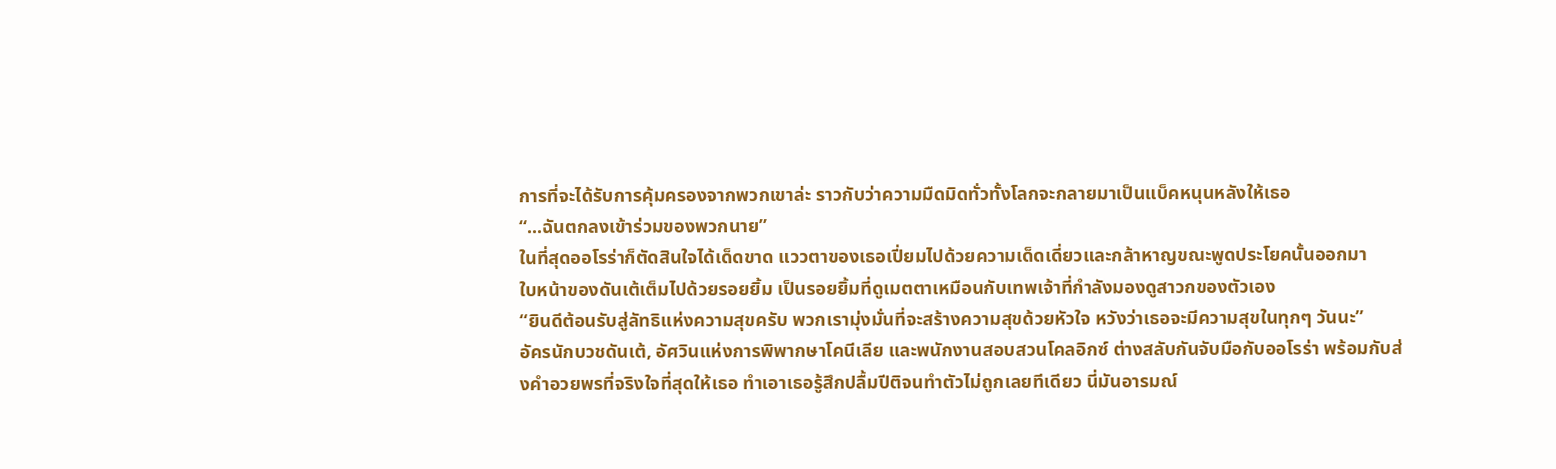การที่จะได้รับการคุ้มครองจากพวกเขาล่ะ ราวกับว่าความมืดมิดทั่วทั้งโลกจะกลายมาเป็นแบ็คหนุนหลังให้เธอ
“...ฉันตกลงเข้าร่วมของพวกนาย”
ในที่สุดออโรร่าก็ตัดสินใจได้เด็ดขาด แววตาของเธอเปี่ยมไปด้วยความเด็ดเดี่ยวและกล้าหาญขณะพูดประโยคนั้นออกมา
ใบหน้าของดันเต้เต็มไปด้วยรอยยิ้ม เป็นรอยยิ้มที่ดูเมตตาเหมือนกับเทพเจ้าที่กำลังมองดูสาวกของตัวเอง
“ยินดีต้อนรับสู่ลัทธิแห่งความสุขครับ พวกเรามุ่งมั่นที่จะสร้างความสุขด้วยหัวใจ หวังว่าเธอจะมีความสุขในทุกๆ วันนะ”
อัครนักบวชดันเต้, อัศวินแห่งการพิพากษาโคนีเลีย และพนักงานสอบสวนโคลอิกซ์ ต่างสลับกันจับมือกับออโรร่า พร้อมกับส่งคำอวยพรที่จริงใจที่สุดให้เธอ ทำเอาเธอรู้สึกปลื้มปีติจนทำตัวไม่ถูกเลยทีเดียว นี่มันอารมณ์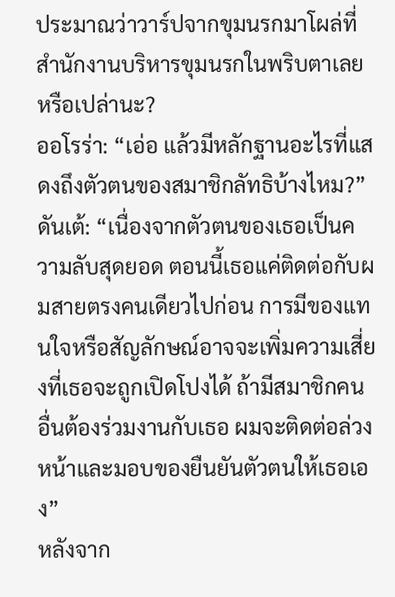ประมาณว่าวาร์ปจากขุมนรกมาโผล่ที่สำนักงานบริหารขุมนรกในพริบตาเลยหรือเปล่านะ?
ออโรร่า: “เอ่อ แล้วมีหลักฐานอะไรที่แสดงถึงตัวตนของสมาชิกลัทธิบ้างไหม?”
ดันเต้: “เนื่องจากตัวตนของเธอเป็นความลับสุดยอด ตอนนี้เธอแค่ติดต่อกับผมสายตรงคนเดียวไปก่อน การมีของแทนใจหรือสัญลักษณ์อาจจะเพิ่มความเสี่ยงที่เธอจะถูกเปิดโปงได้ ถ้ามีสมาชิกคนอื่นต้องร่วมงานกับเธอ ผมจะติดต่อล่วงหน้าและมอบของยืนยันตัวตนให้เธอเอง”
หลังจาก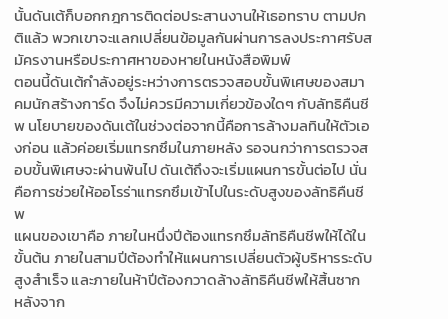นั้นดันเต้ก็บอกกฎการติดต่อประสานงานให้เธอทราบ ตามปกติแล้ว พวกเขาจะแลกเปลี่ยนข้อมูลกันผ่านการลงประกาศรับสมัครงานหรือประกาศหาของหายในหนังสือพิมพ์
ตอนนี้ดันเต้กำลังอยู่ระหว่างการตรวจสอบขั้นพิเศษของสมาคมนักสร้างการ์ด จึงไม่ควรมีความเกี่ยวข้องใดๆ กับลัทธิคืนชีพ นโยบายของดันเต้ในช่วงต่อจากนี้คือการล้างมลทินให้ตัวเองก่อน แล้วค่อยเริ่มแทรกซึมในภายหลัง รอจนกว่าการตรวจสอบขั้นพิเศษจะผ่านพ้นไป ดันเต้ถึงจะเริ่มแผนการขั้นต่อไป นั่นคือการช่วยให้ออโรร่าแทรกซึมเข้าไปในระดับสูงของลัทธิคืนชีพ
แผนของเขาคือ ภายในหนึ่งปีต้องแทรกซึมลัทธิคืนชีพให้ได้ในขั้นต้น ภายในสามปีต้องทำให้แผนการเปลี่ยนตัวผู้บริหารระดับสูงสำเร็จ และภายในห้าปีต้องกวาดล้างลัทธิคืนชีพให้สิ้นซาก
หลังจาก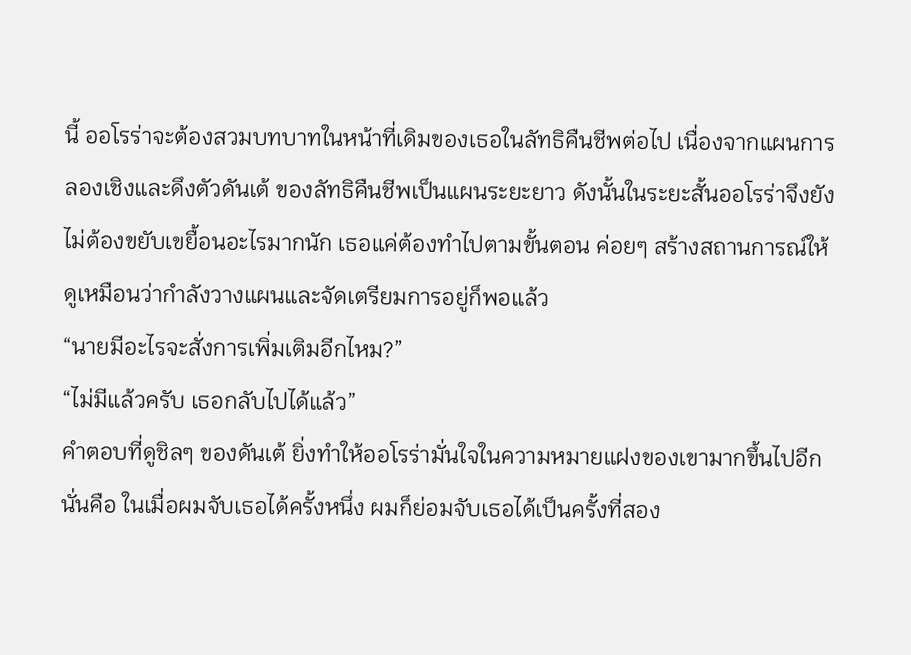นี้ ออโรร่าจะต้องสวมบทบาทในหน้าที่เดิมของเธอในลัทธิคืนชีพต่อไป เนื่องจากแผนการ ลองเชิงและดึงตัวดันเต้ ของลัทธิคืนชีพเป็นแผนระยะยาว ดังนั้นในระยะสั้นออโรร่าจึงยังไม่ต้องขยับเขยื้อนอะไรมากนัก เธอแค่ต้องทำไปตามขั้นตอน ค่อยๆ สร้างสถานการณ์ให้ดูเหมือนว่ากำลังวางแผนและจัดเตรียมการอยู่ก็พอแล้ว
“นายมีอะไรจะสั่งการเพิ่มเติมอีกไหม?”
“ไม่มีแล้วครับ เธอกลับไปได้แล้ว”
คำตอบที่ดูชิลๆ ของดันเต้ ยิ่งทำให้ออโรร่ามั่นใจในความหมายแฝงของเขามากขึ้นไปอีก นั่นคือ ในเมื่อผมจับเธอได้ครั้งหนึ่ง ผมก็ย่อมจับเธอได้เป็นครั้งที่สอง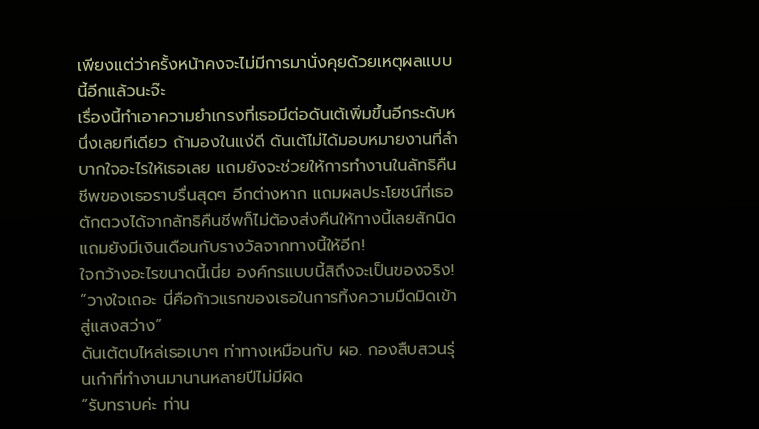เพียงแต่ว่าครั้งหน้าคงจะไม่มีการมานั่งคุยด้วยเหตุผลแบบนี้อีกแล้วนะจ๊ะ
เรื่องนี้ทำเอาความยำเกรงที่เธอมีต่อดันเต้เพิ่มขึ้นอีกระดับหนึ่งเลยทีเดียว ถ้ามองในแง่ดี ดันเต้ไม่ได้มอบหมายงานที่ลำบากใจอะไรให้เธอเลย แถมยังจะช่วยให้การทำงานในลัทธิคืนชีพของเธอราบรื่นสุดๆ อีกต่างหาก แถมผลประโยชน์ที่เธอตักตวงได้จากลัทธิคืนชีพก็ไม่ต้องส่งคืนให้ทางนี้เลยสักนิด แถมยังมีเงินเดือนกับรางวัลจากทางนี้ให้อีก!
ใจกว้างอะไรขนาดนี้เนี่ย องค์กรแบบนี้สิถึงจะเป็นของจริง!
“วางใจเถอะ นี่คือก้าวแรกของเธอในการทิ้งความมืดมิดเข้าสู่แสงสว่าง”
ดันเต้ตบไหล่เธอเบาๆ ท่าทางเหมือนกับ ผอ. กองสืบสวนรุ่นเก๋าที่ทำงานมานานหลายปีไม่มีผิด
“รับทราบค่ะ ท่าน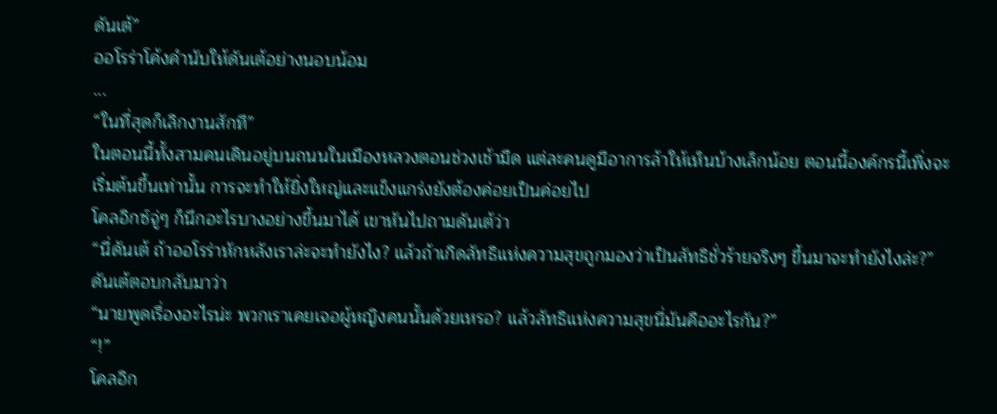ดันเต้”
ออโรร่าโค้งคำนับให้ดันเต้อย่างนอบน้อม
...
“ในที่สุดก็เลิกงานสักที”
ในตอนนี้ทั้งสามคนเดินอยู่บนถนนในเมืองหลวงตอนช่วงเช้ามืด แต่ละคนดูมีอาการล้าให้เห็นบ้างเล็กน้อย ตอนนี้องค์กรนี้เพิ่งจะเริ่มต้นขึ้นเท่านั้น การจะทำให้ยิ่งใหญ่และแข็งแกร่งยังต้องค่อยเป็นค่อยไป
โคลอิกซ์จู่ๆ ก็นึกอะไรบางอย่างขึ้นมาได้ เขาหันไปถามดันเต้ว่า
“นี่ดันเต้ ถ้าออโรร่าหักหลังเราล่ะจะทำยังไง? แล้วถ้าเกิดลัทธิแห่งความสุขถูกมองว่าเป็นลัทธิชั่วร้ายจริงๆ ขึ้นมาจะทำยังไงล่ะ?”
ดันเต้ตอบกลับมาว่า
“นายพูดเรื่องอะไรน่ะ พวกเราเคยเจอผู้หญิงคนนั้นด้วยเหรอ? แล้วลัทธิแห่งความสุขนี่มันคืออะไรกัน?”
“!”
โคลอิก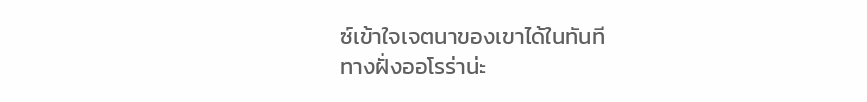ซ์เข้าใจเจตนาของเขาได้ในทันที
ทางฝั่งออโรร่าน่ะ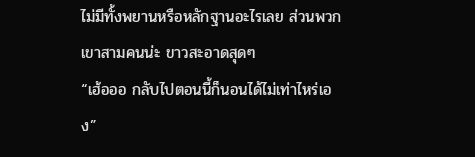ไม่มีทั้งพยานหรือหลักฐานอะไรเลย ส่วนพวกเขาสามคนน่ะ ขาวสะอาดสุดๆ
“เฮ้อออ กลับไปตอนนี้ก็นอนได้ไม่เท่าไหร่เอง”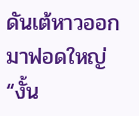ดันเต้หาวออกมาฟอดใหญ่
“งั้น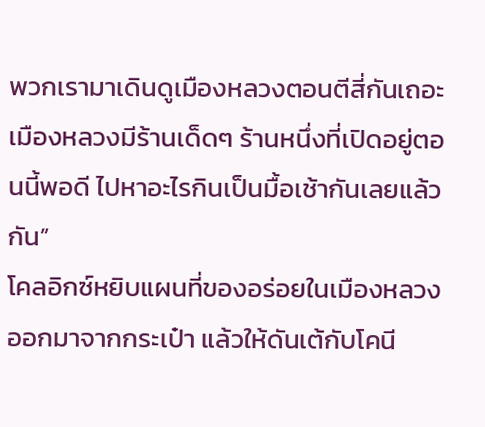พวกเรามาเดินดูเมืองหลวงตอนตีสี่กันเถอะ เมืองหลวงมีร้านเด็ดๆ ร้านหนึ่งที่เปิดอยู่ตอนนี้พอดี ไปหาอะไรกินเป็นมื้อเช้ากันเลยแล้วกัน”
โคลอิกซ์หยิบแผนที่ของอร่อยในเมืองหลวงออกมาจากกระเป๋า แล้วให้ดันเต้กับโคนี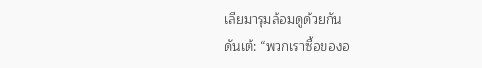เลียมารุมล้อมดูด้วยกัน
ดันเต้: “พวกเราซื้อของอ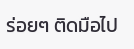ร่อยๆ ติดมือไป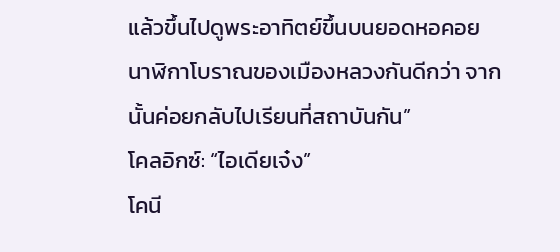แล้วขึ้นไปดูพระอาทิตย์ขึ้นบนยอดหอคอยนาฬิกาโบราณของเมืองหลวงกันดีกว่า จากนั้นค่อยกลับไปเรียนที่สถาบันกัน”
โคลอิกซ์: “ไอเดียเจ๋ง”
โคนี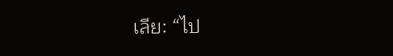เลีย: “ไป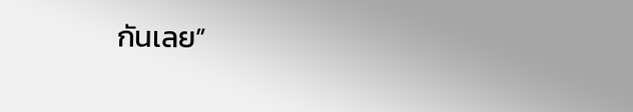กันเลย”